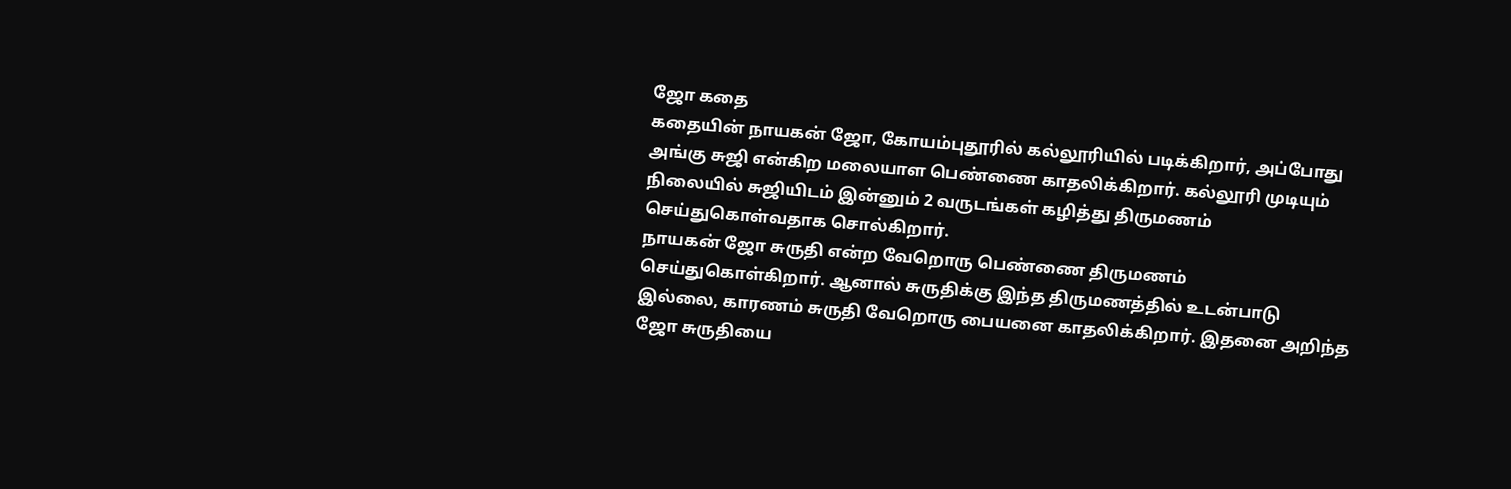ஜோ கதை
கதையின் நாயகன் ஜோ, கோயம்புதூரில் கல்லூரியில் படிக்கிறார், அப்போது அங்கு சுஜி என்கிற மலையாள பெண்ணை காதலிக்கிறார். கல்லூரி முடியும் நிலையில் சுஜியிடம் இன்னும் 2 வருடங்கள் கழித்து திருமணம் செய்துகொள்வதாக சொல்கிறார்.
நாயகன் ஜோ சுருதி என்ற வேறொரு பெண்ணை திருமணம் செய்துகொள்கிறார். ஆனால் சுருதிக்கு இந்த திருமணத்தில் உடன்பாடு இல்லை, காரணம் சுருதி வேறொரு பையனை காதலிக்கிறார். இதனை அறிந்த ஜோ சுருதியை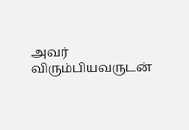அவர் விரும்பியவருடன்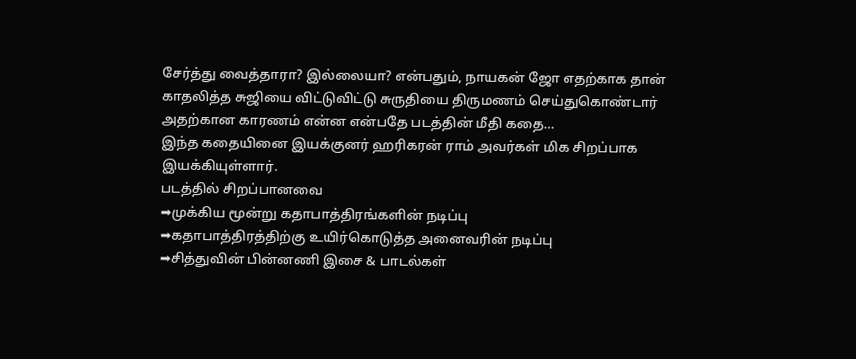சேர்த்து வைத்தாரா? இல்லையா? என்பதும், நாயகன் ஜோ எதற்காக தான் காதலித்த சுஜியை விட்டுவிட்டு சுருதியை திருமணம் செய்துகொண்டார் அதற்கான காரணம் என்ன என்பதே படத்தின் மீதி கதை…
இந்த கதையினை இயக்குனர் ஹரிகரன் ராம் அவர்கள் மிக சிறப்பாக இயக்கியுள்ளார்.
படத்தில் சிறப்பானவை
➡முக்கிய மூன்று கதாபாத்திரங்களின் நடிப்பு
➡கதாபாத்திரத்திற்கு உயிர்கொடுத்த அனைவரின் நடிப்பு
➡சித்துவின் பின்னணி இசை & பாடல்கள்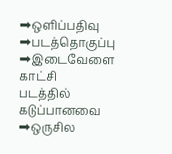➡ஒளிப்பதிவு
➡படத்தொகுப்பு
➡இடைவேளை காட்சி
படத்தில் கடுப்பானவை
➡ஒருசில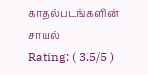காதல்படங்களின் சாயல்
Rating: ( 3.5/5 )